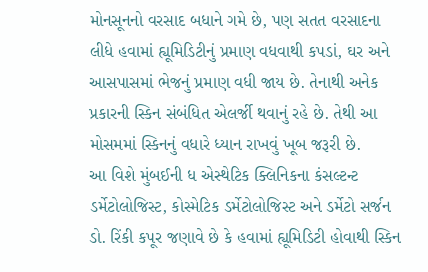મોનસૂનનો વરસાદ બધાને ગમે છે, પણ સતત વરસાદના લીધે હવામાં હ્યૂમિડિટીનું પ્રમાણ વધવાથી કપડાં, ઘર અને આસપાસમાં ભેજનું પ્રમાણ વધી જાય છે. તેનાથી અનેક પ્રકારની સ્કિન સંબંધિત એલર્જી થવાનું રહે છે. તેથી આ મોસમમાં સ્કિનનું વધારે ધ્યાન રાખવું ખૂબ જરૂરી છે.
આ વિશે મુંબઈની ધ એસ્થેટિક ક્લિનિકના કંસલ્ટન્ટ ડર્મેટોલોજિસ્ટ, કોસ્મેટિક ડર્મેટોલોજિસ્ટ અને ડર્મેટો સર્જન ડો. રિંકી કપૂર જણાવે છે કે હવામાં હ્યૂમિડિટી હોવાથી સ્કિન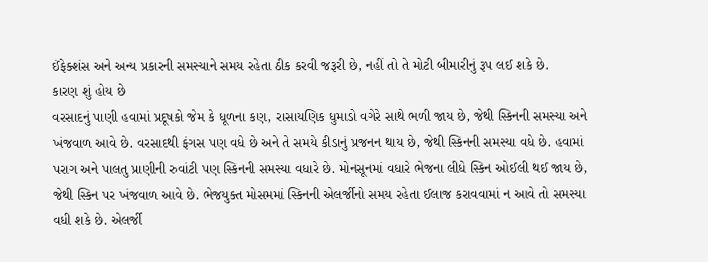ઈંફેક્શંસ અને અન્ય પ્રકારની સમસ્યાને સમય રહેતા ઠીક કરવી જરૂરી છે, નહીં તો તે મોટી બીમારીનું રૂપ લઈ શકે છે.
કારણ શું હોય છે
વરસાદનું પાણી હવામાં પ્રદૂષકો જેમ કે ધૂળના કણ, રાસાયણિક ધુમાડો વગેરે સાથે ભળી જાય છે, જેથી સ્કિનની સમસ્યા અને ખંજવાળ આવે છે. વરસાદથી ફંગસ પણ વધે છે અને તે સમયે કીડાનું પ્રજનન થાય છે, જેથી સ્કિનની સમસ્યા વધે છે. હવામાં પરાગ અને પાલતુ પ્રાણીની રુવાંટી પણ સ્કિનની સમસ્યા વધારે છે. મોનસૂનમાં વધારે ભેજના લીધે સ્કિન ઓઈલી થઈ જાય છે, જેથી સ્કિન પર ખંજવાળ આવે છે. ભેજયુક્ત મોસમમાં સ્કિનની એલર્જીનો સમય રહેતા ઈલાજ કરાવવામાં ન આવે તો સમસ્યા વધી શકે છે. એલર્જી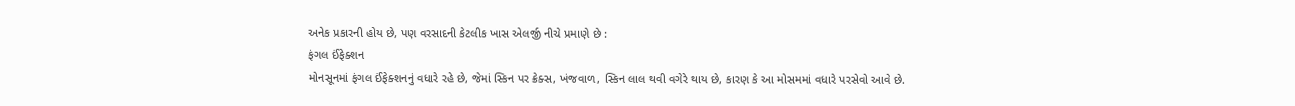અનેક પ્રકારની હોય છે, પણ વરસાદની કેટલીક ખાસ એલર્જી નીચે પ્રમાણે છે :
ફંગલ ઈંફેક્શન
મોનસૂનમાં ફંગલ ઈંફેક્શનનું વધારે રહે છે, જેમાં સ્કિન પર ક્રેક્સ, ખંજવાળ, સ્કિન લાલ થવી વગેરે થાય છે, કારણ કે આ મોસમમાં વધારે પરસેવો આવે છે.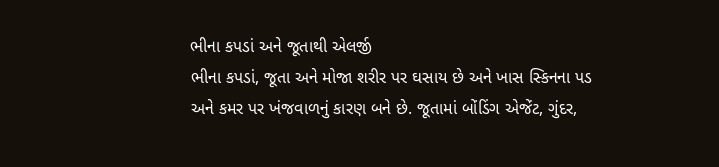ભીના કપડાં અને જૂતાથી એલર્જી
ભીના કપડાં, જૂતા અને મોજા શરીર પર ઘસાય છે અને ખાસ સ્કિનના પડ અને કમર પર ખંજવાળનું કારણ બને છે. જૂતામાં બોંડિંગ એજેંટ, ગુંદર,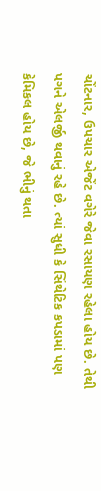ચોંટનાર, ઉપચાર એજેંટ વગેરે જેવા રસાયણ રહેલા હોય છે. તેથી પગને એલર્જી થવાનું રહે છે. ત્યાં સુધી કે સિંથેટિક કપડામાં પણ કેમિકલ હોય છે, જે ભીનું થતા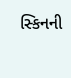સ્કિનની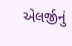એલર્જીનું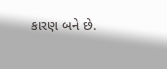કારણ બને છે.